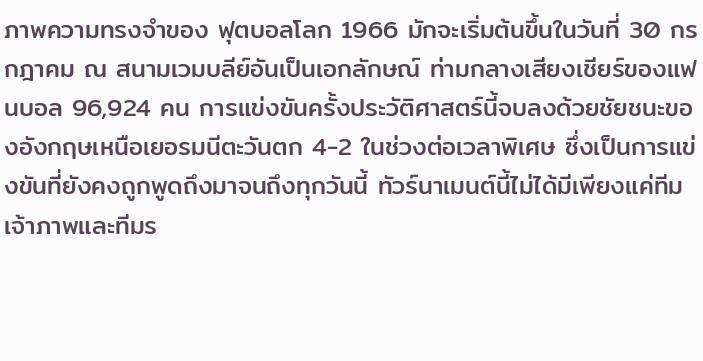ภาพความทรงจำของ ฟุตบอลโลก 1966 มักจะเริ่มต้นขึ้นในวันที่ 30 กรกฎาคม ณ สนามเวมบลีย์อันเป็นเอกลักษณ์ ท่ามกลางเสียงเชียร์ของแฟนบอล 96,924 คน การแข่งขันครั้งประวัติศาสตร์นี้จบลงด้วยชัยชนะของอังกฤษเหนือเยอรมนีตะวันตก 4-2 ในช่วงต่อเวลาพิเศษ ซึ่งเป็นการแข่งขันที่ยังคงถูกพูดถึงมาจนถึงทุกวันนี้ ทัวร์นาเมนต์นี้ไม่ได้มีเพียงแค่ทีมเจ้าภาพและทีมร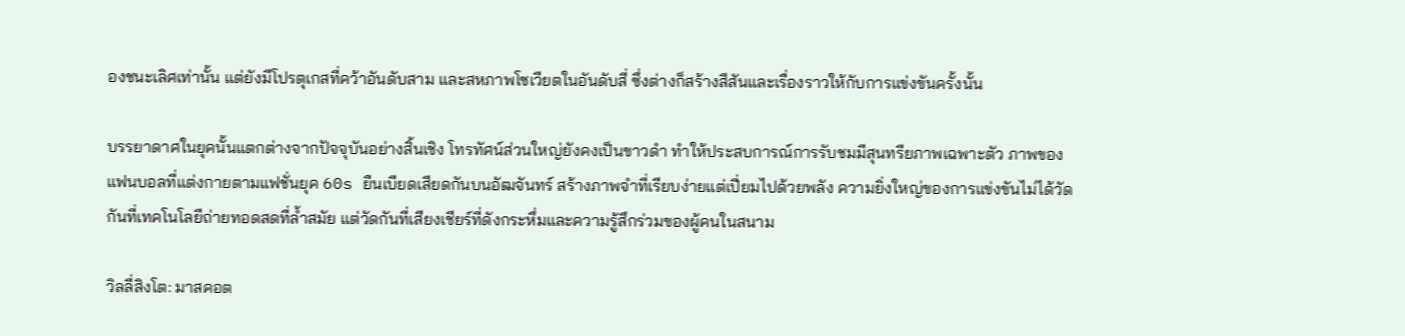องชนะเลิศเท่านั้น แต่ยังมีโปรตุเกสที่คว้าอันดับสาม และสหภาพโซเวียตในอันดับสี่ ซึ่งต่างก็สร้างสีสันและเรื่องราวให้กับการแข่งขันครั้งนั้น

บรรยาดาศในยุคนั้นแตกต่างจากปัจจุบันอย่างสิ้นเชิง โทรทัศน์ส่วนใหญ่ยังคงเป็นขาวดำ ทำให้ประสบการณ์การรับชมมีสุนทรียภาพเฉพาะตัว ภาพของแฟนบอลที่แต่งกายตามแฟชั่นยุค 60s ยืนเบียดเสียดกันบนอัฒจันทร์ สร้างภาพจำที่เรียบง่ายแต่เปี่ยมไปด้วยพลัง ความยิ่งใหญ่ของการแข่งขันไม่ได้วัดกันที่เทคโนโลยีถ่ายทอดสดที่ล้ำสมัย แต่วัดกันที่เสียงเชียร์ที่ดังกระหึ่มและความรู้สึกร่วมของผู้คนในสนาม

วิลลี่สิงโต: มาสคอต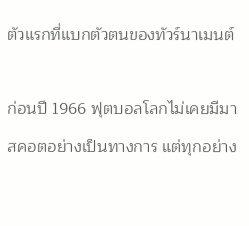ตัวแรกที่แบกตัวตนของทัวร์นาเมนต์

ก่อนปี 1966 ฟุตบอลโลกไม่เคยมีมาสคอตอย่างเป็นทางการ แต่ทุกอย่าง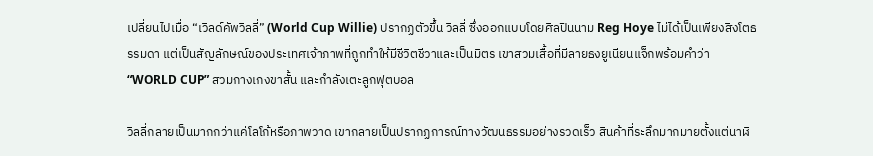เปลี่ยนไปเมื่อ “เวิลด์คัพวิลลี่” (World Cup Willie) ปรากฏตัวขึ้น วิลลี่ ซึ่งออกแบบโดยศิลปินนาม Reg Hoye ไม่ได้เป็นเพียงสิงโตธรรมดา แต่เป็นสัญลักษณ์ของประเทศเจ้าภาพที่ถูกทำให้มีชีวิตชีวาและเป็นมิตร เขาสวมเสื้อที่มีลายธงยูเนียนแจ็กพร้อมคำว่า “WORLD CUP” สวมกางเกงขาสั้น และกำลังเตะลูกฟุตบอล

วิลลี่กลายเป็นมากกว่าแค่โลโก้หรือภาพวาด เขากลายเป็นปรากฏการณ์ทางวัฒนธรรมอย่างรวดเร็ว สินค้าที่ระลึกมากมายตั้งแต่นาฬิ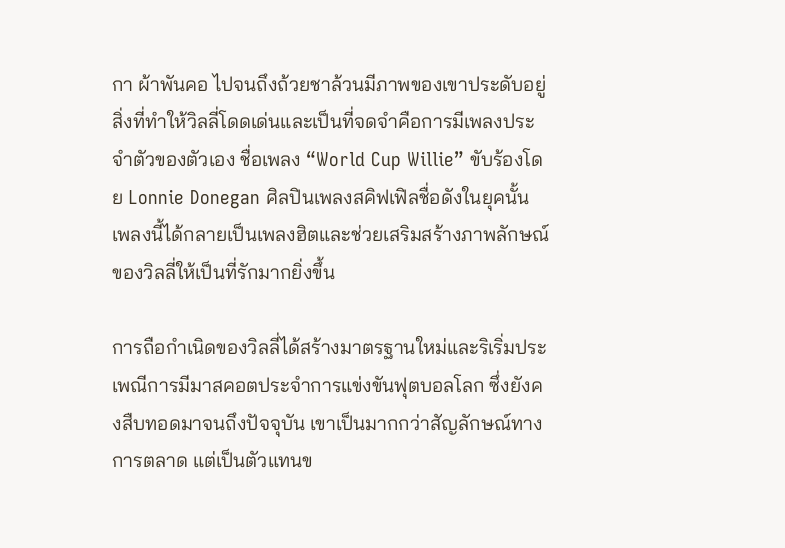กา ผ้าพันคอ ไปจนถึงถ้วยชาล้วนมีภาพของเขาประดับอยู่ สิ่งที่ทำให้วิลลี่โดดเด่นและเป็นที่จดจำคือการมีเพลงประจำตัวของตัวเอง ชื่อเพลง “World Cup Willie” ขับร้องโดย Lonnie Donegan ศิลปินเพลงสคิฟเฟิลชื่อดังในยุคนั้น เพลงนี้ได้กลายเป็นเพลงฮิตและช่วยเสริมสร้างภาพลักษณ์ของวิลลี่ให้เป็นที่รักมากยิ่งขึ้น

การถือกำเนิดของวิลลี่ได้สร้างมาตรฐานใหม่และริเริ่มประเพณีการมีมาสคอตประจำการแข่งขันฟุตบอลโลก ซึ่งยังคงสืบทอดมาจนถึงปัจจุบัน เขาเป็นมากกว่าสัญลักษณ์ทางการตลาด แต่เป็นตัวแทนข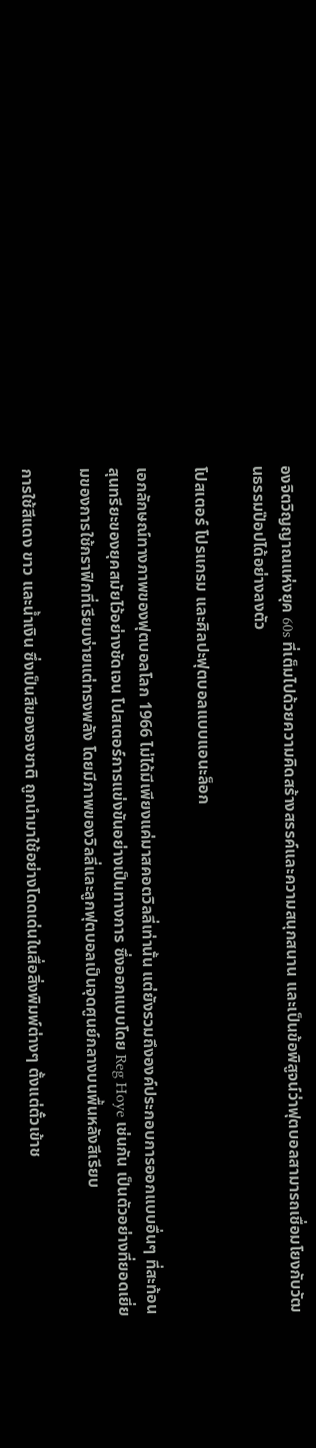องจิตวิญญาณแห่งยุค 60s ที่เต็มไปด้วยความคิดสร้างสรรค์และความสนุกสนาน และเป็นข้อพิสูจน์ว่าฟุตบอลสามารถเชื่อมโยงกับวัฒนธรรมป๊อปได้อย่างลงตัว

โปสเตอร์ โปรแกรม และศิลปะฟุตบอลแบบแอนะล็อก

เอกลักษณ์ทางภาพของฟุตบอลโลก 1966 ไม่ได้มีเพียงแค่มาสคอตวิลลี่เท่านั้น แต่ยังรวมถึงองค์ประกอบการออกแบบอื่นๆ ที่สะท้อนสุนทรียะของยุคสมัยไว้อย่างชัดเจน โปสเตอร์การแข่งขันอย่างเป็นทางการ ซึ่งออกแบบโดย Reg Hoye เช่นกัน เป็นตัวอย่างที่ยอดเยี่ยมของการใช้กราฟิกที่เรียบง่ายแต่ทรงพลัง โดยมีภาพของวิลลี่และลูกฟุตบอลเป็นจุดศูนย์กลางบนพื้นหลังสีเรียบ

การใช้สีแดง ขาว และน้ำเงิน ซึ่งเป็นสีของธงชาติ ถูกนำมาใช้อย่างโดดเด่นในสื่อสิ่งพิมพ์ต่างๆ ตั้งแต่ตั๋วเข้าช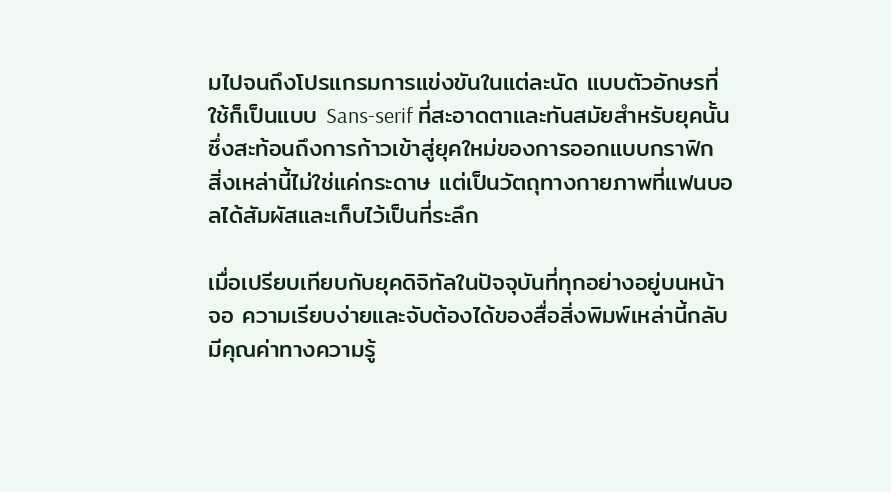มไปจนถึงโปรแกรมการแข่งขันในแต่ละนัด แบบตัวอักษรที่ใช้ก็เป็นแบบ Sans-serif ที่สะอาดตาและทันสมัยสำหรับยุคนั้น ซึ่งสะท้อนถึงการก้าวเข้าสู่ยุคใหม่ของการออกแบบกราฟิก สิ่งเหล่านี้ไม่ใช่แค่กระดาษ แต่เป็นวัตถุทางกายภาพที่แฟนบอลได้สัมผัสและเก็บไว้เป็นที่ระลึก

เมื่อเปรียบเทียบกับยุคดิจิทัลในปัจจุบันที่ทุกอย่างอยู่บนหน้าจอ ความเรียบง่ายและจับต้องได้ของสื่อสิ่งพิมพ์เหล่านี้กลับมีคุณค่าทางความรู้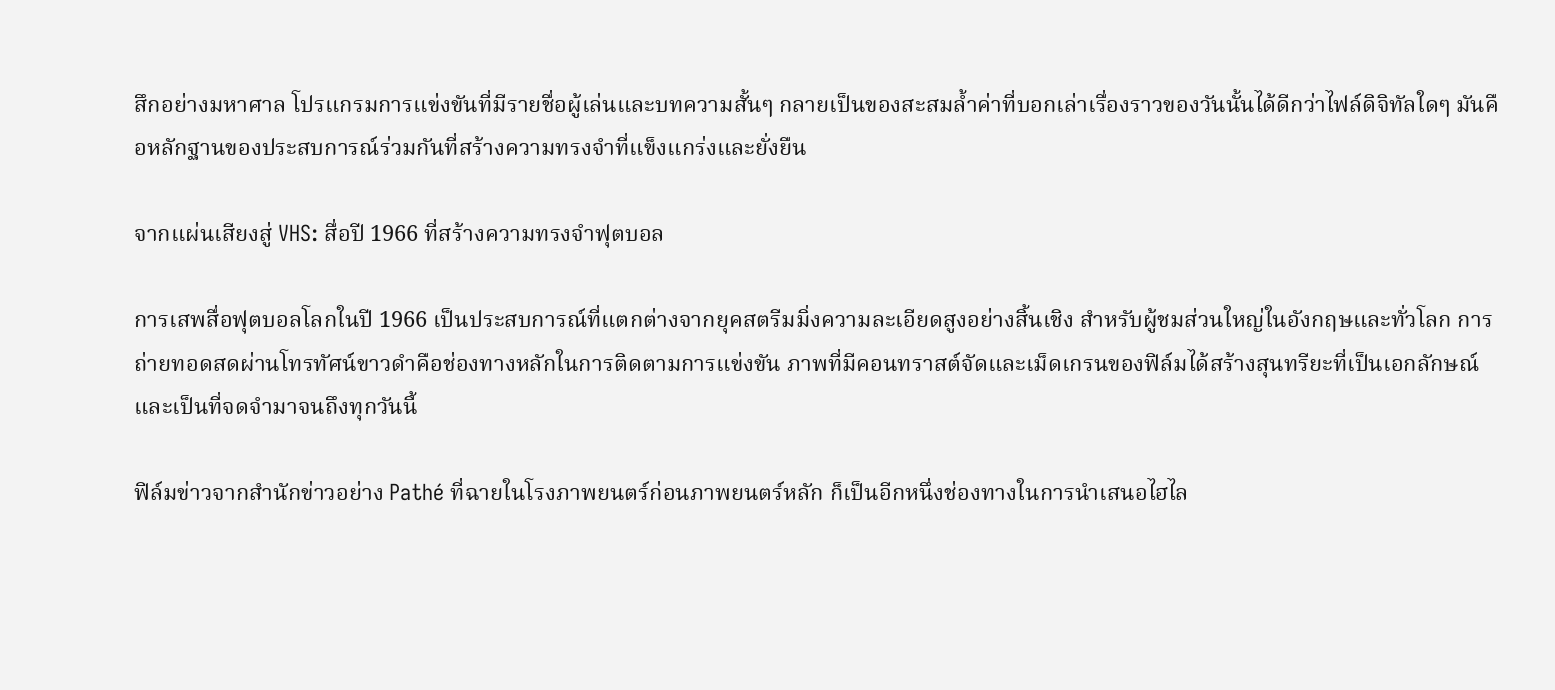สึกอย่างมหาศาล โปรแกรมการแข่งขันที่มีรายชื่อผู้เล่นและบทความสั้นๆ กลายเป็นของสะสมล้ำค่าที่บอกเล่าเรื่องราวของวันนั้นได้ดีกว่าไฟล์ดิจิทัลใดๆ มันคือหลักฐานของประสบการณ์ร่วมกันที่สร้างความทรงจำที่แข็งแกร่งและยั่งยืน

จากแผ่นเสียงสู่ VHS: สื่อปี 1966 ที่สร้างความทรงจำฟุตบอล

การเสพสื่อฟุตบอลโลกในปี 1966 เป็นประสบการณ์ที่แตกต่างจากยุคสตรีมมิ่งความละเอียดสูงอย่างสิ้นเชิง สำหรับผู้ชมส่วนใหญ่ในอังกฤษและทั่วโลก การถ่ายทอดสดผ่านโทรทัศน์ขาวดำคือช่องทางหลักในการติดตามการแข่งขัน ภาพที่มีคอนทราสต์จัดและเม็ดเกรนของฟิล์มได้สร้างสุนทรียะที่เป็นเอกลักษณ์และเป็นที่จดจำมาจนถึงทุกวันนี้

ฟิล์มข่าวจากสำนักข่าวอย่าง Pathé ที่ฉายในโรงภาพยนตร์ก่อนภาพยนตร์หลัก ก็เป็นอีกหนึ่งช่องทางในการนำเสนอไฮไล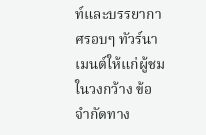ท์และบรรยากาศรอบๆ ทัวร์นาเมนต์ให้แก่ผู้ชมในวงกว้าง ข้อจำกัดทาง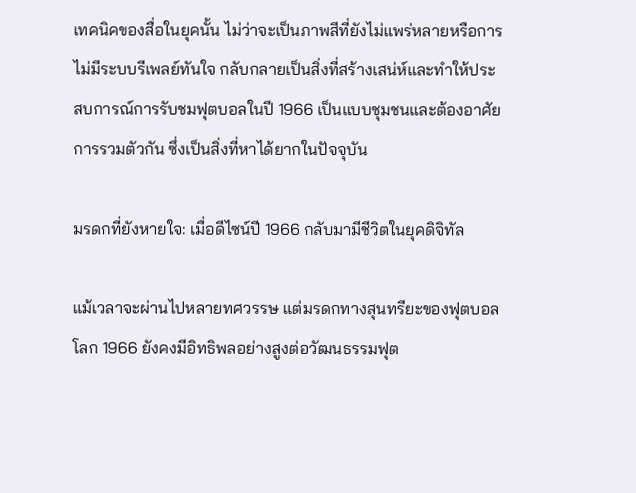เทคนิคของสื่อในยุคนั้น ไม่ว่าจะเป็นภาพสีที่ยังไม่แพร่หลายหรือการไม่มีระบบรีเพลย์ทันใจ กลับกลายเป็นสิ่งที่สร้างเสน่ห์และทำให้ประสบการณ์การรับชมฟุตบอลในปี 1966 เป็นแบบชุมชนและต้องอาศัยการรวมตัวกัน ซึ่งเป็นสิ่งที่หาได้ยากในปัจจุบัน

มรดกที่ยังหายใจ: เมื่อดีไซน์ปี 1966 กลับมามีชีวิตในยุคดิจิทัล

แม้เวลาจะผ่านไปหลายทศวรรษ แต่มรดกทางสุนทรียะของฟุตบอลโลก 1966 ยังคงมีอิทธิพลอย่างสูงต่อวัฒนธรรมฟุต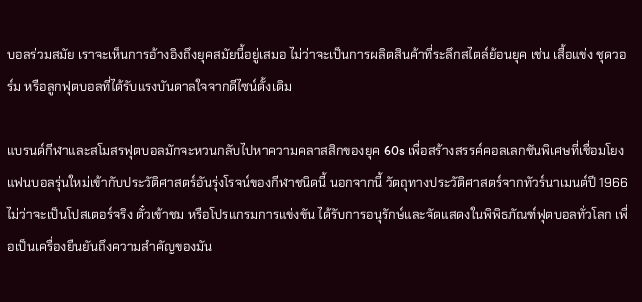บอลร่วมสมัย เราจะเห็นการอ้างอิงถึงยุคสมัยนี้อยู่เสมอ ไม่ว่าจะเป็นการผลิตสินค้าที่ระลึกสไตล์ย้อนยุค เช่น เสื้อแข่ง ชุดวอร์ม หรือลูกฟุตบอลที่ได้รับแรงบันดาลใจจากดีไซน์ดั้งเดิม

แบรนด์กีฬาและสโมสรฟุตบอลมักจะหวนกลับไปหาความคลาสสิกของยุค 60s เพื่อสร้างสรรค์คอลเลกชันพิเศษที่เชื่อมโยงแฟนบอลรุ่นใหม่เข้ากับประวัติศาสตร์อันรุ่งโรจน์ของกีฬาชนิดนี้ นอกจากนี้ วัตถุทางประวัติศาสตร์จากทัวร์นาเมนต์ปี 1966 ไม่ว่าจะเป็นโปสเตอร์จริง ตั๋วเข้าชม หรือโปรแกรมการแข่งขัน ได้รับการอนุรักษ์และจัดแสดงในพิพิธภัณฑ์ฟุตบอลทั่วโลก เพื่อเป็นเครื่องยืนยันถึงความสำคัญของมัน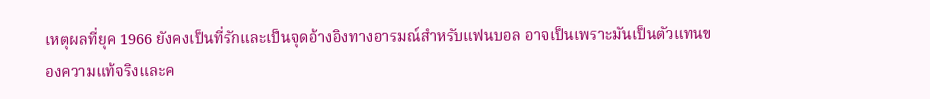เหตุผลที่ยุค 1966 ยังคงเป็นที่รักและเป็นจุดอ้างอิงทางอารมณ์สำหรับแฟนบอล อาจเป็นเพราะมันเป็นตัวแทนของความแท้จริงและค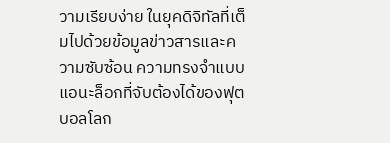วามเรียบง่าย ในยุคดิจิทัลที่เต็มไปด้วยข้อมูลข่าวสารและความซับซ้อน ความทรงจำแบบแอนะล็อกที่จับต้องได้ของฟุตบอลโลก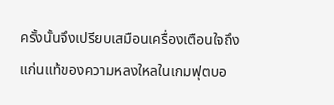ครั้งนั้นจึงเปรียบเสมือนเครื่องเตือนใจถึงแก่นแท้ของความหลงใหลในเกมฟุตบอ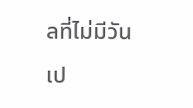ลที่ไม่มีวันเป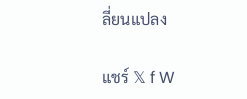ลี่ยนแปลง

แชร์ 𝕏 f W